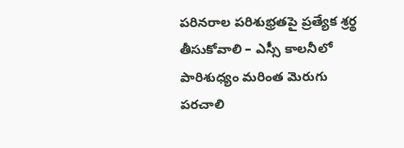పరినరాల పరిశుభ్రతపై ప్రత్యేక శ్రర్థ తీసుకోవాలి – ఎస్సీ కాలనీలో పారిశుధ్యం మరింత మెరుగు పరచాలి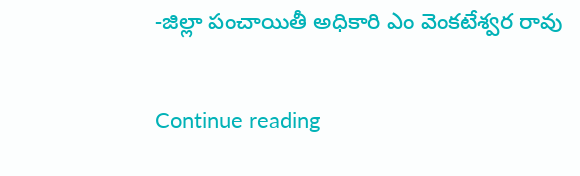-జిల్లా పంచాయితీ అధికారి ఎం వెంకటేశ్వర రావు

Continue reading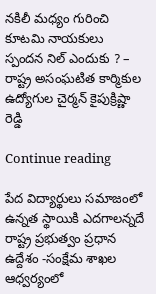నకిలీ మధ్యం గురించి కూటమి నాయకులు స్పందన నిల్ ఎందుకు ? – రాష్ట్ర అసంఘటిత కార్మికుల ఉద్యోగుల చైర్మన్ కైపుక్రిష్ణా రెడ్డి

Continue reading

పేద విద్యార్థులు సమాజంలో ఉన్నత స్థాయికి ఎదగాలన్నదే రాష్ట్ర ప్రభుత్వం ప్రధాన ఉద్దేశం -సంక్షేమ శాఖల ఆధ్వర్యంలో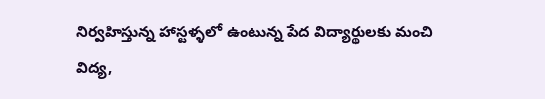నిర్వహిస్తున్న హాస్టళ్ళలో ఉంటున్న పేద విద్యార్థులకు మంచి విద్య,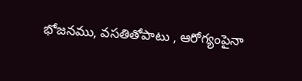భోజనము, వసతితోపాటు , ఆరోగ్యంపైనా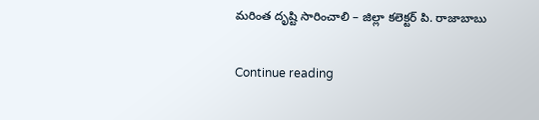మరింత దృష్టి సారించాలి – జిల్లా కలెక్టర్ పి. రాజాబాబు

Continue reading